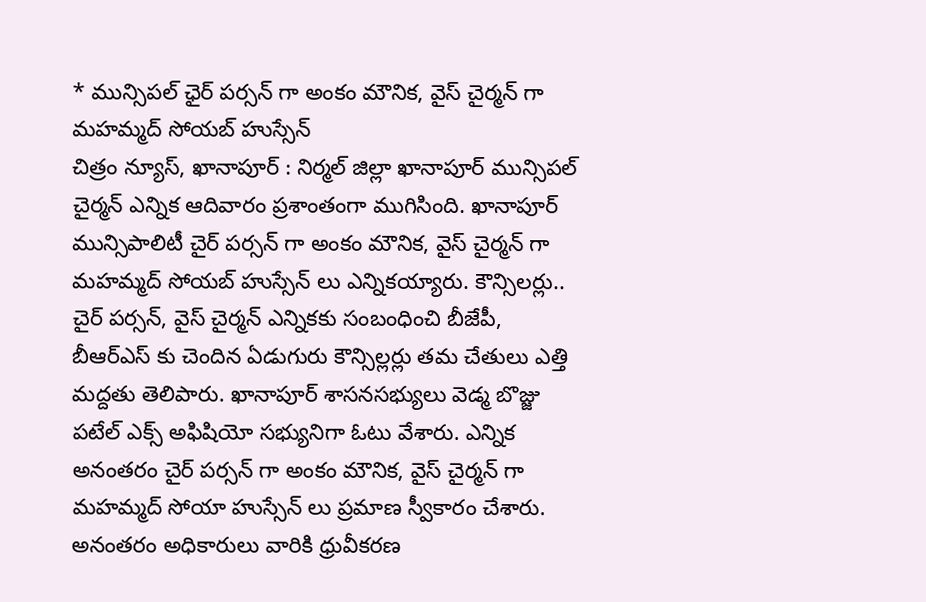* మున్సిపల్ ఛైర్ పర్సన్ గా అంకం మౌనిక, వైస్ చైర్మన్ గా మహమ్మద్ సోయబ్ హుస్సేన్
చిత్రం న్యూస్, ఖానాపూర్ : నిర్మల్ జిల్లా ఖానాపూర్ మున్సిపల్ చైర్మన్ ఎన్నిక ఆదివారం ప్రశాంతంగా ముగిసింది. ఖానాపూర్ మున్సిపాలిటీ చైర్ పర్సన్ గా అంకం మౌనిక, వైస్ చైర్మన్ గా మహమ్మద్ సోయబ్ హుస్సేన్ లు ఎన్నికయ్యారు. కౌన్సిలర్లు.. చైర్ పర్సన్, వైస్ చైర్మన్ ఎన్నికకు సంబంధించి బీజేపీ, బీఆర్ఎస్ కు చెందిన ఏడుగురు కౌన్సిల్లర్లు తమ చేతులు ఎత్తి మద్దతు తెలిపారు. ఖానాపూర్ శాసనసభ్యులు వెడ్మ బొజ్జు పటేల్ ఎక్స్ అఫిషియో సభ్యునిగా ఓటు వేశారు. ఎన్నిక అనంతరం చైర్ పర్సన్ గా అంకం మౌనిక, వైస్ చైర్మన్ గా మహమ్మద్ సోయా హుస్సేన్ లు ప్రమాణ స్వీకారం చేశారు. అనంతరం అధికారులు వారికి ధ్రువీకరణ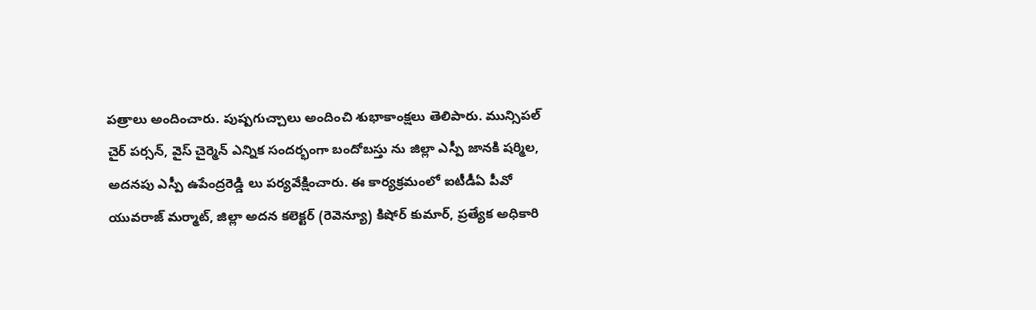పత్రాలు అందించారు. పుష్పగుచ్చాలు అందించి శుభాకాంక్షలు తెలిపారు. మున్సిపల్ చైర్ పర్సన్, వైస్ చైర్మెన్ ఎన్నిక సందర్భంగా బందోబస్తు ను జిల్లా ఎస్పీ జానకి షర్మిల, అదనపు ఎస్పీ ఉపేంద్రరెడ్డి లు పర్యవేక్షించారు. ఈ కార్యక్రమంలో ఐటీడీఏ పీవో యువరాజ్ మర్మాట్, జిల్లా అదన కలెక్టర్ (రెవెన్యూ) కిషోర్ కుమార్, ప్రత్యేక అధికారి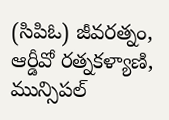(సిపిఓ) జీవరత్నం, ఆర్డీవో రత్నకళ్యాణి, మున్సిపల్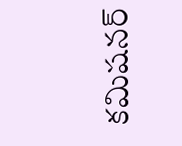కమిషనర్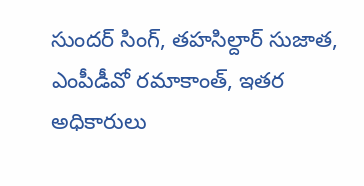సుందర్ సింగ్, తహసిల్దార్ సుజాత, ఎంపీడీవో రమాకాంత్, ఇతర అధికారులు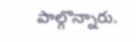పాల్గొన్నారు.